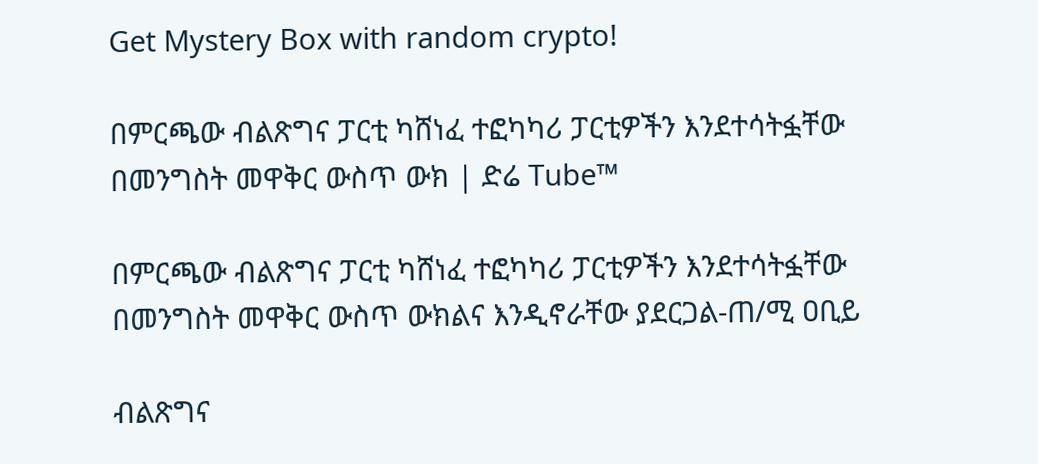Get Mystery Box with random crypto!

በምርጫው ብልጽግና ፓርቲ ካሸነፈ ተፎካካሪ ፓርቲዎችን እንደተሳትፏቸው በመንግስት መዋቅር ውስጥ ውክ | ድሬ Tube™

በምርጫው ብልጽግና ፓርቲ ካሸነፈ ተፎካካሪ ፓርቲዎችን እንደተሳትፏቸው በመንግስት መዋቅር ውስጥ ውክልና እንዲኖራቸው ያደርጋል-ጠ/ሚ ዐቢይ

ብልጽግና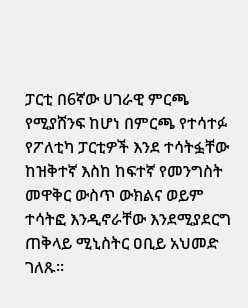ፓርቲ በ6ኛው ሀገራዊ ምርጫ የሚያሸንፍ ከሆነ በምርጫ የተሳተፉ የፖለቲካ ፓርቲዎች እንደ ተሳትፏቸው ከዝቅተኛ እስከ ከፍተኛ የመንግስት መዋቅር ውስጥ ውክልና ወይም ተሳትፎ እንዲኖራቸው እንደሚያደርግ ጠቅላይ ሚኒስትር ዐቢይ አህመድ ገለጹ፡፡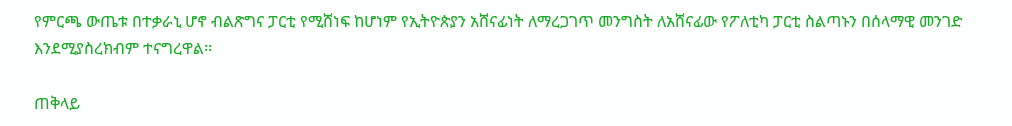የምርጫ ውጤቱ በተቃራኒ ሆኖ ብልጽግና ፓርቲ የሚሸነፍ ከሆነም የኢትዮጵያን አሸናፊነት ለማረጋገጥ መንግስት ለአሸናፊው የፖለቲካ ፓርቲ ስልጣኑን በሰላማዊ መንገድ እንደሚያስረክብም ተናግረዋል፡፡

ጠቅላይ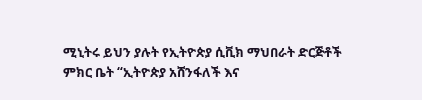ሚኒትሩ ይህን ያሉት የኢትዮጵያ ሲቪክ ማህበራት ድርጅቶች ምክር ቤት “ኢትዮጵያ አሸንፋለች እና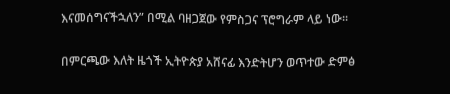እናመሰግናችኋለን” በሚል ባዘጋጀው የምስጋና ፕሮግራም ላይ ነው፡፡

በምርጫው እለት ዜጎች ኢትዮጵያ አሸናፊ እንድትሆን ወጥተው ድምፅ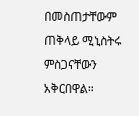በመስጠታቸውም ጠቅላይ ሚኒስትሩ ምስጋናቸውን አቅርበዋል።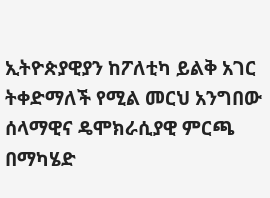ኢትዮጵያዊያን ከፖለቲካ ይልቅ አገር ትቀድማለች የሚል መርህ አንግበው ሰላማዊና ዴሞክራሲያዊ ምርጫ በማካሄድ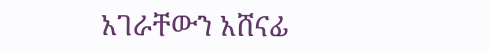አገራቸውን አሸናፊ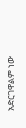አድርገዋልም ነው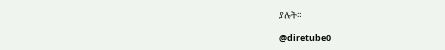ያሉት።

@diretube0